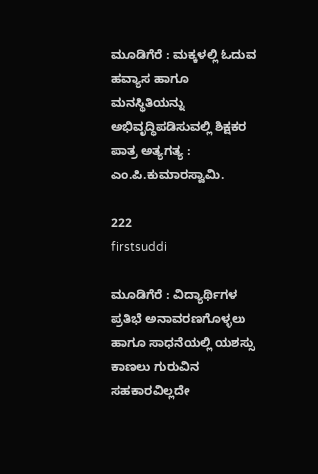ಮೂಡಿಗೆರೆ : ಮಕ್ಕಳಲ್ಲಿ ಓದುವ ಹವ್ಯಾಸ ಹಾಗೂ ಮನಸ್ಥಿತಿಯನ್ನು ಅಭಿವೃದ್ಧಿಪಡಿಸುವಲ್ಲಿ ಶಿಕ್ಷಕರ ಪಾತ್ರ ಅತ್ಯಗತ್ಯ : ಎಂ.ಪಿ.ಕುಮಾರಸ್ವಾಮಿ.

222
firstsuddi

ಮೂಡಿಗೆರೆ : ವಿದ್ಯಾರ್ಥಿಗಳ ಪ್ರತಿಭೆ ಅನಾವರಣಗೊಳ್ಳಲು ಹಾಗೂ ಸಾಧನೆಯಲ್ಲಿ ಯಶಸ್ಸು ಕಾಣಲು ಗುರುವಿನ ಸಹಕಾರವಿಲ್ಲದೇ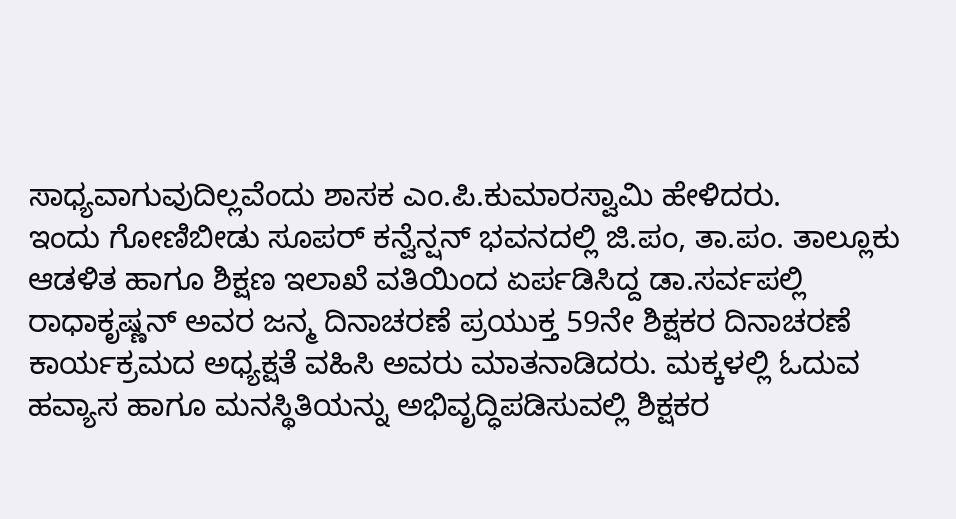ಸಾಧ್ಯವಾಗುವುದಿಲ್ಲವೆಂದು ಶಾಸಕ ಎಂ.ಪಿ.ಕುಮಾರಸ್ವಾಮಿ ಹೇಳಿದರು.
ಇಂದು ಗೋಣಿಬೀಡು ಸೂಪರ್ ಕನ್ವೆನ್ಷನ್ ಭವನದಲ್ಲಿ ಜಿ.ಪಂ, ತಾ.ಪಂ. ತಾಲ್ಲೂಕು ಆಡಳಿತ ಹಾಗೂ ಶಿಕ್ಷಣ ಇಲಾಖೆ ವತಿಯಿಂದ ಏರ್ಪಡಿಸಿದ್ದ ಡಾ.ಸರ್ವಪಲ್ಲಿ ರಾಧಾಕೃಷ್ಣನ್ ಅವರ ಜನ್ಮ ದಿನಾಚರಣೆ ಪ್ರಯುಕ್ತ 59ನೇ ಶಿಕ್ಷಕರ ದಿನಾಚರಣೆ ಕಾರ್ಯಕ್ರಮದ ಅಧ್ಯಕ್ಷತೆ ವಹಿಸಿ ಅವರು ಮಾತನಾಡಿದರು. ಮಕ್ಕಳಲ್ಲಿ ಓದುವ ಹವ್ಯಾಸ ಹಾಗೂ ಮನಸ್ಥಿತಿಯನ್ನು ಅಭಿವೃದ್ಧಿಪಡಿಸುವಲ್ಲಿ ಶಿಕ್ಷಕರ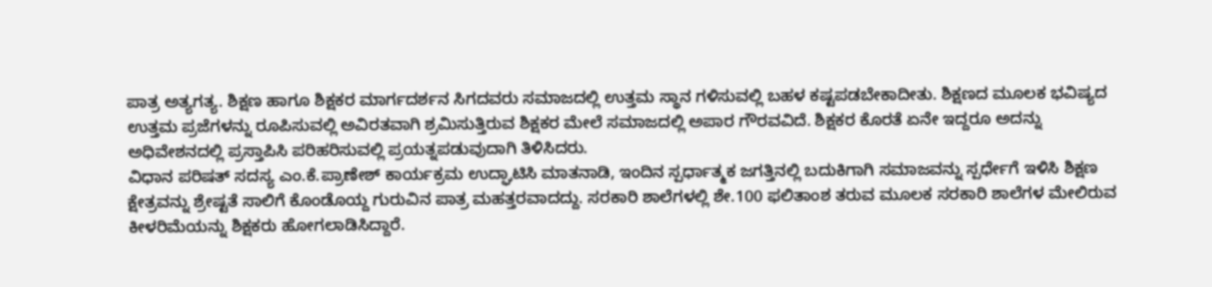ಪಾತ್ರ ಅತ್ಯಗತ್ಯ. ಶಿಕ್ಷಣ ಹಾಗೂ ಶಿಕ್ಷಕರ ಮಾರ್ಗದರ್ಶನ ಸಿಗದವರು ಸಮಾಜದಲ್ಲಿ ಉತ್ತಮ ಸ್ಥಾನ ಗಳಿಸುವಲ್ಲಿ ಬಹಳ ಕಷ್ಟಪಡಬೇಕಾದೀತು. ಶಿಕ್ಷಣದ ಮೂಲಕ ಭವಿಷ್ಯದ ಉತ್ತಮ ಪ್ರಜೆಗಳನ್ನು ರೂಪಿಸುವಲ್ಲಿ ಅವಿರತವಾಗಿ ಶ್ರಮಿಸುತ್ತಿರುವ ಶಿಕ್ಷಕರ ಮೇಲೆ ಸಮಾಜದಲ್ಲಿ ಅಪಾರ ಗೌರವವಿದೆ. ಶಿಕ್ಷಕರ ಕೊರತೆ ಏನೇ ಇದ್ದರೂ ಅದನ್ನು ಅಧಿವೇಶನದಲ್ಲಿ ಪ್ರಸ್ತಾಪಿಸಿ ಪರಿಹರಿಸುವಲ್ಲಿ ಪ್ರಯತ್ನಪಡುವುದಾಗಿ ತಿಳಿಸಿದರು.
ವಿಧಾನ ಪರಿಷತ್ ಸದಸ್ಯ ಎಂ.ಕೆ.ಪ್ರಾಣೇಶ್ ಕಾರ್ಯಕ್ರಮ ಉದ್ಘಾಟಿಸಿ ಮಾತನಾಡಿ, ಇಂದಿನ ಸ್ಪರ್ಧಾತ್ಮಕ ಜಗತ್ತಿನಲ್ಲಿ ಬದುಕಿಗಾಗಿ ಸಮಾಜವನ್ನು ಸ್ಪರ್ಧೇಗೆ ಇಳಿಸಿ ಶಿಕ್ಷಣ ಕ್ಷೇತ್ರವನ್ನು ಶ್ರೇಷ್ಟತೆ ಸಾಲಿಗೆ ಕೊಂಡೊಯ್ದ ಗುರುವಿನ ಪಾತ್ರ ಮಹತ್ತರವಾದದ್ದು. ಸರಕಾರಿ ಶಾಲೆಗಳಲ್ಲಿ ಶೇ.100 ಫಲಿತಾಂಶ ತರುವ ಮೂಲಕ ಸರಕಾರಿ ಶಾಲೆಗಳ ಮೇಲಿರುವ ಕೀಳರಿಮೆಯನ್ನು ಶಿಕ್ಷಕರು ಹೋಗಲಾಡಿಸಿದ್ದಾರೆ.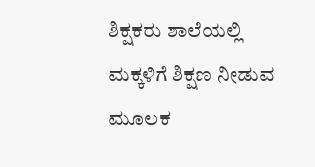ಶಿಕ್ಷಕರು ಶಾಲೆಯಲ್ಲಿ ಮಕ್ಕಳಿಗೆ ಶಿಕ್ಷಣ ನೀಡುವ ಮೂಲಕ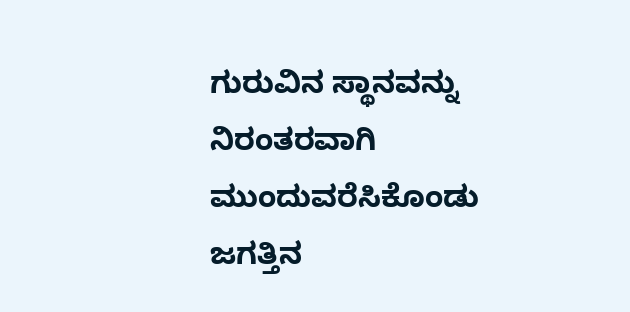ಗುರುವಿನ ಸ್ಥಾನವನ್ನು ನಿರಂತರವಾಗಿ ಮುಂದುವರೆಸಿಕೊಂಡು ಜಗತ್ತಿನ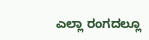ಎಲ್ಲಾ ರಂಗದಲ್ಲೂ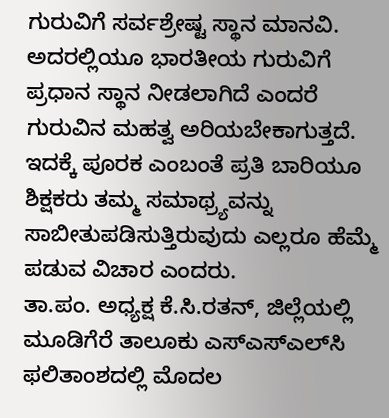ಗುರುವಿಗೆ ಸರ್ವಶ್ರೇಷ್ಟ ಸ್ಥಾನ ಮಾನವಿ. ಅದರಲ್ಲಿಯೂ ಭಾರತೀಯ ಗುರುವಿಗೆ ಪ್ರಧಾನ ಸ್ಥಾನ ನೀಡಲಾಗಿದೆ ಎಂದರೆ ಗುರುವಿನ ಮಹತ್ವ ಅರಿಯಬೇಕಾಗುತ್ತದೆ. ಇದಕ್ಕೆ ಪೂರಕ ಎಂಬಂತೆ ಪ್ರತಿ ಬಾರಿಯೂ ಶಿಕ್ಷಕರು ತಮ್ಮ ಸಮಾಥ್ರ್ಯವನ್ನು ಸಾಬೀತುಪಡಿಸುತ್ತಿರುವುದು ಎಲ್ಲರೂ ಹೆಮ್ಮೆ ಪಡುವ ವಿಚಾರ ಎಂದರು.
ತಾ.ಪಂ. ಅಧ್ಯಕ್ಷ ಕೆ.ಸಿ.ರತನ್, ಜಿಲ್ಲೆಯಲ್ಲಿ ಮೂಡಿಗೆರೆ ತಾಲೂಕು ಎಸ್‍ಎಸ್‍ಎಲ್‍ಸಿ ಫಲಿತಾಂಶದಲ್ಲಿ ಮೊದಲ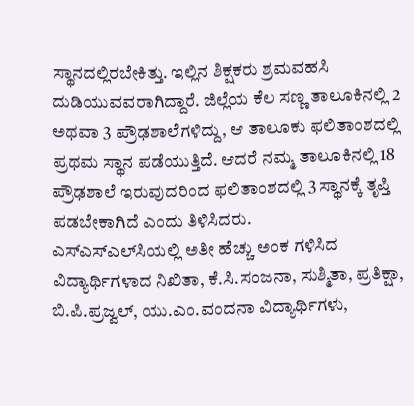ಸ್ಥಾನದಲ್ಲಿರಬೇಕಿತ್ತು. ಇಲ್ಲಿನ ಶಿಕ್ಷಕರು ಶ್ರಮವಹಸಿ ದುಡಿಯುವವರಾಗಿದ್ದಾರೆ. ಜಿಲ್ಲೆಯ ಕೆಲ ಸಣ್ಣ ತಾಲೂಕಿನಲ್ಲಿ 2 ಅಥವಾ 3 ಪ್ರೌಢಶಾಲೆಗಳಿದ್ದು, ಆ ತಾಲೂಕು ಫಲಿತಾಂಶದಲ್ಲಿ ಪ್ರಥಮ ಸ್ಥಾನ ಪಡೆಯುತ್ತಿದೆ. ಆದರೆ ನಮ್ಮ ತಾಲೂಕಿನಲ್ಲಿ 18 ಪ್ರೌಢಶಾಲೆ ಇರುವುದರಿಂದ ಫಲಿತಾಂಶದಲ್ಲಿ 3 ಸ್ಥಾನಕ್ಕೆ ತೃಪ್ತಿ ಪಡಬೇಕಾಗಿದೆ ಎಂದು ತಿಳಿಸಿದರು.
ಎಸ್‍ಎಸ್‍ಎಲ್‍ಸಿಯಲ್ಲಿ ಅತೀ ಹೆಚ್ಚು ಅಂಕ ಗಳಿಸಿದ ವಿದ್ಯಾರ್ಥಿಗಳಾದ ನಿಖಿತಾ, ಕೆ.ಸಿ.ಸಂಜನಾ, ಸುಶ್ಮಿತಾ, ಪ್ರತಿಕ್ಷಾ, ಬಿ.ಪಿ.ಪ್ರಜ್ವಲ್, ಯು.ಎಂ.ವಂದನಾ ವಿದ್ಯಾರ್ಥಿಗಳು,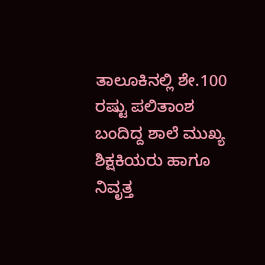ತಾಲೂಕಿನಲ್ಲಿ ಶೇ.100 ರಷ್ಟು ಪಲಿತಾಂಶ ಬಂದಿದ್ದ ಶಾಲೆ ಮುಖ್ಯ ಶಿಕ್ಷಕಿಯರು ಹಾಗೂ ನಿವೃತ್ತ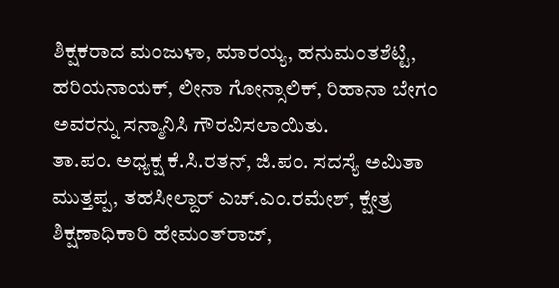ಶಿಕ್ಷಕರಾದ ಮಂಜುಳಾ, ಮಾರಯ್ಯ, ಹನುಮಂತಶೆಟ್ಟಿ, ಹರಿಯನಾಯಕ್, ಲೀನಾ ಗೋನ್ಸಾಲಿಕ್, ರಿಹಾನಾ ಬೇಗಂ ಅವರನ್ನು ಸನ್ಮಾನಿಸಿ ಗೌರವಿಸಲಾಯಿತು.
ತಾ.ಪಂ. ಅಧ್ಯಕ್ಷ ಕೆ.ಸಿ.ರತನ್, ಜಿ.ಪಂ. ಸದಸ್ಯೆ ಅಮಿತಾ ಮುತ್ತಪ್ಪ, ತಹಸೀಲ್ದಾರ್ ಎಚ್.ಎಂ.ರಮೇಶ್, ಕ್ಷೇತ್ರ ಶಿಕ್ಷಣಾಧಿಕಾರಿ ಹೇಮಂತ್‍ರಾಜ್,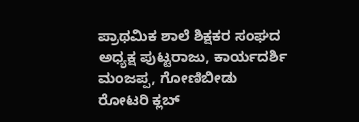ಪ್ರಾಥಮಿಕ ಶಾಲೆ ಶಿಕ್ಷಕರ ಸಂಘದ ಅಧ್ಯಕ್ಷ ಪುಟ್ಟರಾಜು, ಕಾರ್ಯದರ್ಶಿ ಮಂಜಪ್ಪ, ಗೋಣಿಬೀಡು ರೋಟರಿ ಕ್ಲಬ್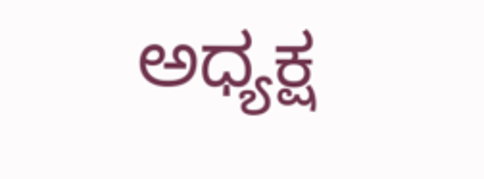ಅಧ್ಯಕ್ಷ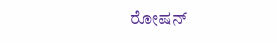ರೋಷನ್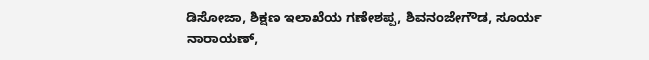ಡಿಸೋಜಾ, ಶಿಕ್ಷಣ ಇಲಾಖೆಯ ಗಣೇಶಪ್ಪ, ಶಿವನಂಜೇಗೌಡ, ಸೂರ್ಯ ನಾರಾಯಣ್,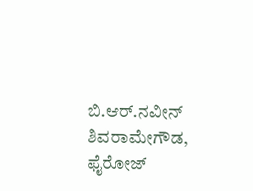ಬಿ.ಆರ್.ನವೀನ್ ಶಿವರಾಮೇಗೌಡ, ಫೈರೋಜ್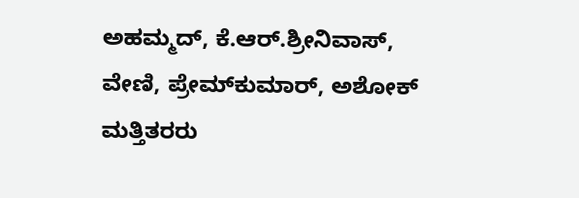ಅಹಮ್ಮದ್, ಕೆ.ಆರ್.ಶ್ರೀನಿವಾಸ್, ವೇಣಿ, ಪ್ರೇಮ್‍ಕುಮಾರ್, ಅಶೋಕ್ ಮತ್ತಿತರರು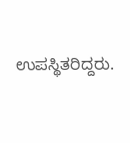ಉಪಸ್ಥಿತರಿದ್ದರು.